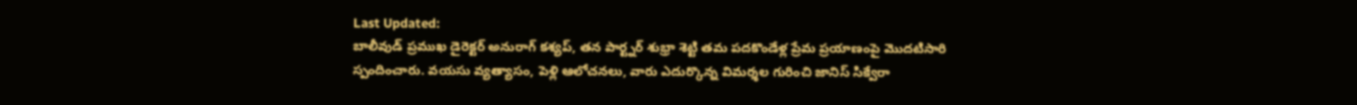Last Updated:
బాలీవుడ్ ప్రముఖ డైరెక్టర్ అనురాగ్ కశ్యప్, తన పార్ట్నర్ శుభ్రా శెట్టి తమ పదకొండేళ్ల ప్రేమ ప్రయాణంపై మొదటిసారి స్పందించారు. వయసు వ్యత్యాసం, పెళ్లి ఆలోచనలు, వారు ఎదుర్కొన్న విమర్శల గురించి జానిస్ సిక్వేరా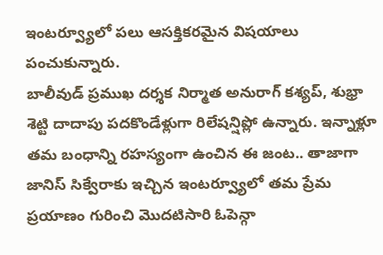ఇంటర్వ్యూలో పలు ఆసక్తికరమైన విషయాలు పంచుకున్నారు.
బాలీవుడ్ ప్రముఖ దర్శక నిర్మాత అనురాగ్ కశ్యప్, శుభ్రా శెట్టి దాదాపు పదకొండేళ్లుగా రిలేషన్షిప్లో ఉన్నారు. ఇన్నాళ్లూ తమ బంధాన్ని రహస్యంగా ఉంచిన ఈ జంట.. తాజాగా జానిస్ సిక్వేరాకు ఇచ్చిన ఇంటర్వ్యూలో తమ ప్రేమ ప్రయాణం గురించి మొదటిసారి ఓపెన్గా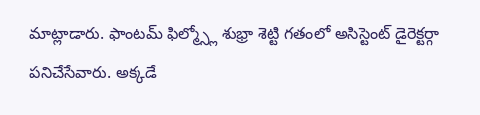మాట్లాడారు. ఫాంటమ్ ఫిల్మ్స్లో శుభ్రా శెట్టి గతంలో అసిస్టెంట్ డైరెక్టర్గా పనిచేసేవారు. అక్కడే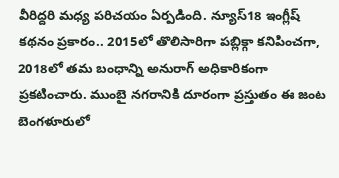వీరిద్దరి మధ్య పరిచయం ఏర్పడింది. న్యూస్18 ఇంగ్లీష్ కథనం ప్రకారం.. 2015లో తొలిసారిగా పబ్లిక్గా కనిపించగా, 2018లో తమ బంధాన్ని అనురాగ్ అధికారికంగా ప్రకటించారు. ముంబై నగరానికి దూరంగా ప్రస్తుతం ఈ జంట బెంగళూరులో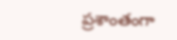ప్రశాంతంగా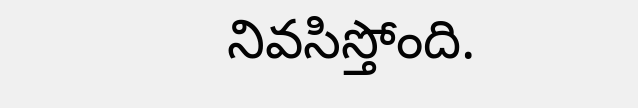నివసిస్తోంది.